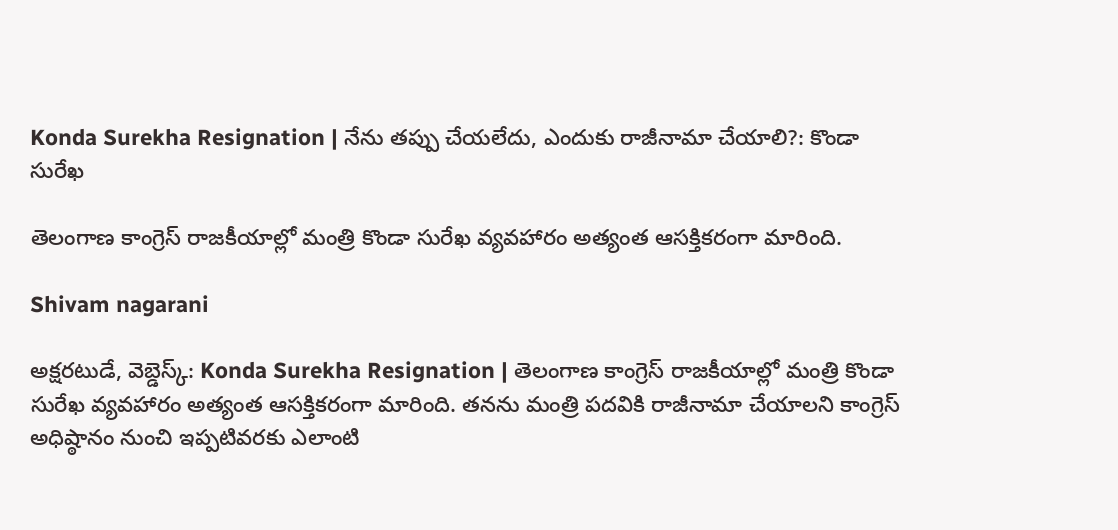Konda Surekha Resignation | నేను తప్పు చేయలేదు, ఎందుకు రాజీనామా చేయాలి?: కొండా సురేఖ

తెలంగాణ కాంగ్రెస్ రాజకీయాల్లో మంత్రి కొండా సురేఖ వ్యవహారం అత్యంత ఆసక్తికరంగా మారింది.

Shivam nagarani

అక్షరటుడే, వెబ్డెస్క్: Konda Surekha Resignation | తెలంగాణ కాంగ్రెస్ రాజకీయాల్లో మంత్రి కొండా సురేఖ వ్యవహారం అత్యంత ఆసక్తికరంగా మారింది. తనను మంత్రి పదవికి రాజీనామా చేయాలని కాంగ్రెస్ అధిష్ఠానం నుంచి ఇప్పటివరకు ఎలాంటి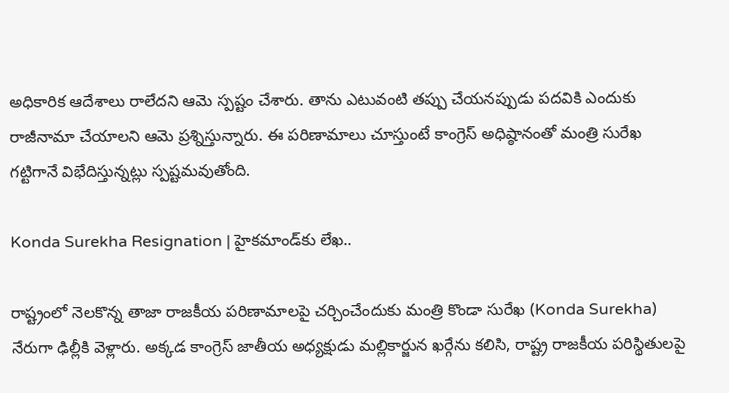అధికారిక ఆదేశాలు రాలేదని ఆమె స్పష్టం చేశారు. తాను ఎటువంటి తప్పు చేయనప్పుడు పదవికి ఎందుకు రాజీనామా చేయాలని ఆమె ప్రశ్నిస్తున్నారు. ఈ పరిణామాలు చూస్తుంటే కాంగ్రెస్ అధిష్ఠానంతో మంత్రి సురేఖ గట్టిగానే విభేదిస్తున్నట్లు స్పష్టమవుతోంది.

Konda Surekha Resignation | హైకమాండ్‌కు లేఖ..

రాష్ట్రంలో నెలకొన్న తాజా రాజకీయ పరిణామాలపై చర్చించేందుకు మంత్రి కొండా సురేఖ (Konda Surekha) నేరుగా ఢిల్లీకి వెళ్లారు. అక్కడ కాంగ్రెస్ జాతీయ అధ్యక్షుడు మల్లికార్జున ఖర్గేను కలిసి, రాష్ట్ర రాజకీయ పరిస్థితులపై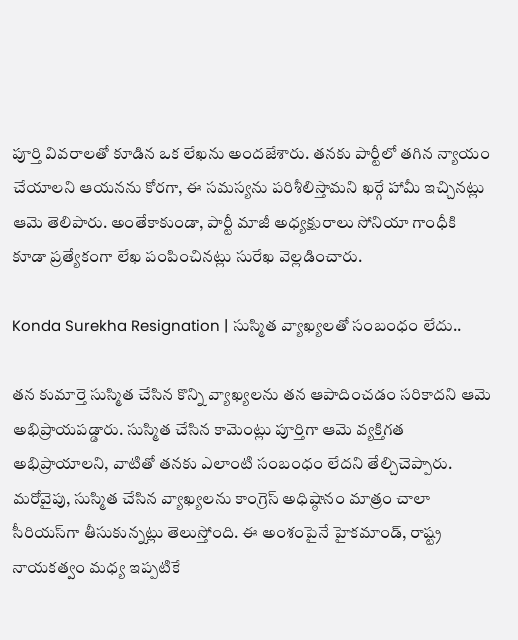పూర్తి వివరాలతో కూడిన ఒక లేఖను అందజేశారు. తనకు పార్టీలో తగిన న్యాయం చేయాలని ఆయనను కోరగా, ఈ సమస్యను పరిశీలిస్తామని ఖర్గే హామీ ఇచ్చినట్లు ఆమె తెలిపారు. అంతేకాకుండా, పార్టీ మాజీ అధ్యక్షురాలు సోనియా గాంధీకి కూడా ప్రత్యేకంగా లేఖ పంపించినట్లు సురేఖ వెల్లడించారు.

Konda Surekha Resignation | సుస్మిత వ్యాఖ్యలతో సంబంధం లేదు..

తన కుమార్తె సుస్మిత చేసిన కొన్ని వ్యాఖ్యలను తన ఆపాదించడం సరికాదని ఆమె అభిప్రాయపడ్డారు. సుస్మిత చేసిన కామెంట్లు పూర్తిగా ఆమె వ్యక్తిగత అభిప్రాయాలని, వాటితో తనకు ఎలాంటి సంబంధం లేదని తేల్చిచెప్పారు. మరోవైపు, సుస్మిత చేసిన వ్యాఖ్యలను కాంగ్రెస్ అధిష్ఠానం మాత్రం చాలా సీరియస్‌గా తీసుకున్నట్లు తెలుస్తోంది. ఈ అంశంపైనే హైకమాండ్, రాష్ట్ర నాయకత్వం మధ్య ఇప్పటికే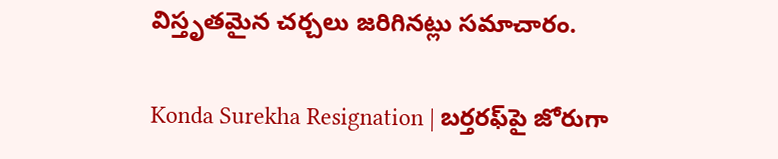విస్తృతమైన చర్చలు జరిగినట్లు సమాచారం.

Konda Surekha Resignation | బర్తరఫ్‌పై జోరుగా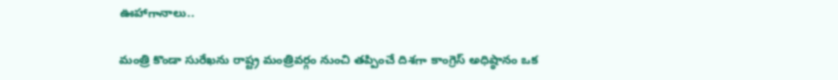ఊహాగానాలు..

మంత్రి కొండా సురేఖను రాష్ట్ర మంత్రివర్గం నుంచి తప్పించే దిశగా కాంగ్రెస్ అధిష్ఠానం ఒక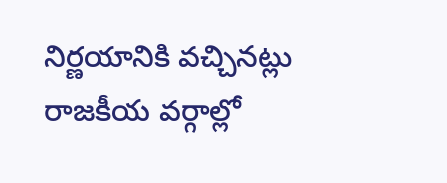నిర్ణయానికి వచ్చినట్లు రాజకీయ వర్గాల్లో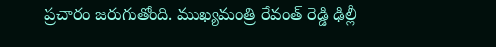ప్రచారం జరుగుతోంది. ముఖ్యమంత్రి రేవంత్ రెడ్డి ఢిల్లీ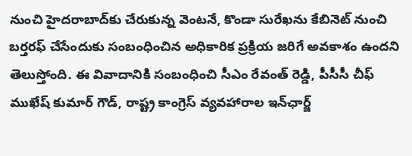నుంచి హైదరాబాద్‌కు చేరుకున్న వెంటనే, కొండా సురేఖను కేబినెట్ నుంచి బర్తరఫ్ చేసేందుకు సంబంధించిన అధికారిక ప్రక్రియ జరిగే అవకాశం ఉందని తెలుస్తోంది. ఈ వివాదానికి సంబంధించి సీఎం రేవంత్ రెడ్డి, పీసీసీ చీఫ్ ముఖేష్ కుమార్ గౌడ్, రాష్ట్ర కాంగ్రెస్ వ్యవహారాల ఇన్‌ఛార్జ్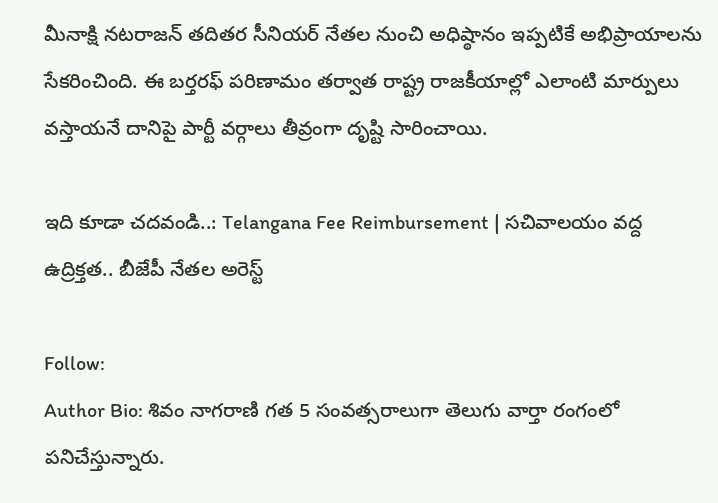మీనాక్షి నటరాజన్ తదితర సీనియర్ నేతల నుంచి అధిష్ఠానం ఇప్పటికే అభిప్రాయాలను సేకరించింది. ఈ బర్తరఫ్ పరిణామం తర్వాత రాష్ట్ర రాజకీయాల్లో ఎలాంటి మార్పులు వస్తాయనే దానిపై పార్టీ వర్గాలు తీవ్రంగా దృష్టి సారించాయి.

ఇది కూడా చదవండి..: Telangana Fee Reimbursement | సచివాలయం వద్ద ఉద్రిక్తత.. బీజేపీ నేతల అరెస్ట్

Follow:
Author Bio: శివం నాగరాణి గత 5 సంవత్సరాలుగా తెలుగు వార్తా రంగంలో పనిచేస్తున్నారు.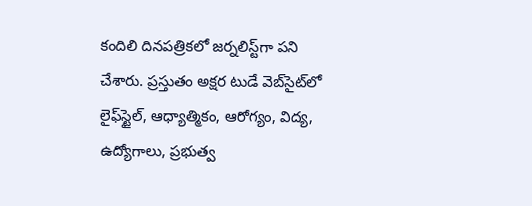కందిలి దినపత్రికలో జర్నలిస్ట్‌గా పని చేశారు. ప్రస్తుతం అక్షర టుడే వెబ్‌సైట్‌లో లైఫ్‌స్టైల్, ఆధ్యాత్మికం, ఆరోగ్యం, విద్య, ఉద్యోగాలు, ప్రభుత్వ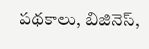పథకాలు, బిజినెస్,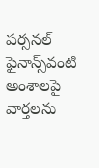పర్సనల్ ఫైనాన్స్‌వంటి అంశాలపై వార్తలను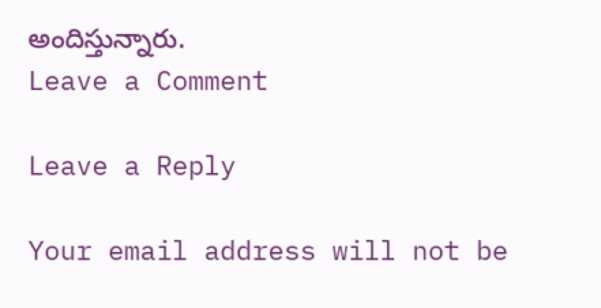అందిస్తున్నారు.
Leave a Comment

Leave a Reply

Your email address will not be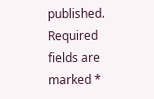published. Required fields are marked *